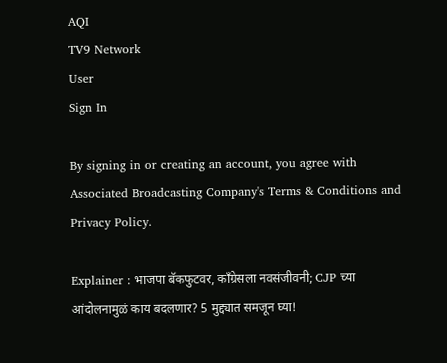AQI
TV9 Network
User
Sign In

By signing in or creating an account, you agree with Associated Broadcasting Company's Terms & Conditions and Privacy Policy.

Explainer : भाजपा बॅकफुटवर, काँग्रेसला नवसंजीवनी; CJP च्या आंदोलनामुळं काय बदलणार? 5 मुद्द्यात समजून घ्या!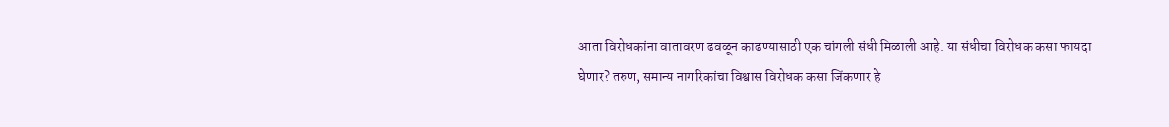आता विरोधकांना वातावरण ढवळून काढण्यासाठी एक चांगली संधी मिळाली आहे. या संधीचा विरोधक कसा फायदा घेणार? तरुण, समान्य नागरिकांचा विश्वास विरोधक कसा जिंकणार हे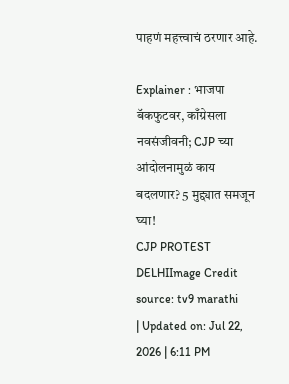पाहणं महत्त्वाचं ठरणार आहे.

Explainer : भाजपा बॅकफुटवर, काँग्रेसला नवसंजीवनी; CJP च्या आंदोलनामुळं काय बदलणार? 5 मुद्द्यात समजून घ्या!
CJP PROTEST DELHIImage Credit source: tv9 marathi
| Updated on: Jul 22, 2026 | 6:11 PM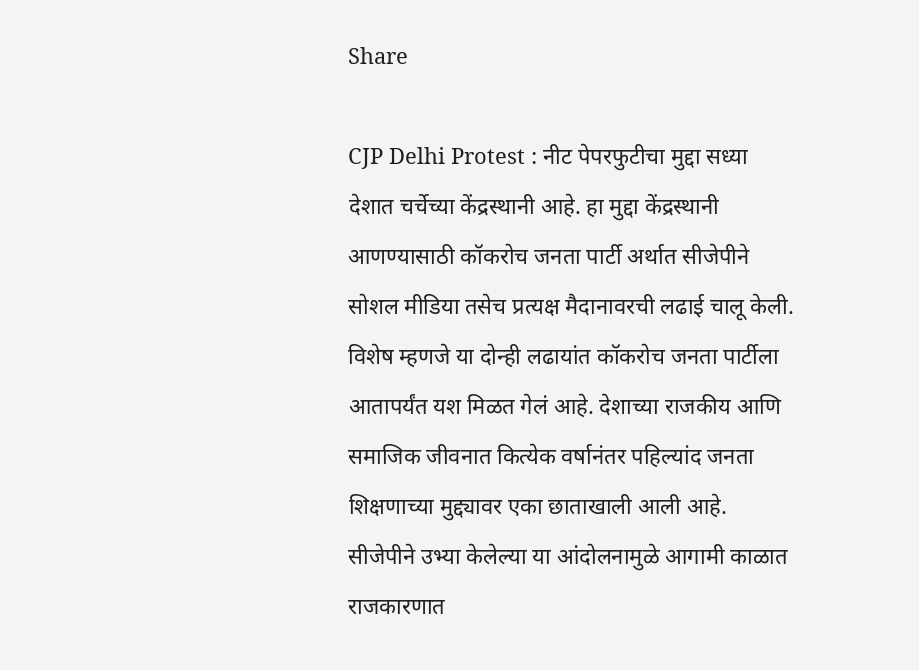Share

CJP Delhi Protest : नीट पेपरफुटीचा मुद्दा सध्या देशात चर्चेच्या केंद्रस्थानी आहे. हा मुद्दा केंद्रस्थानी आणण्यासाठी कॉकरोच जनता पार्टी अर्थात सीजेपीने सोशल मीडिया तसेच प्रत्यक्ष मैदानावरची लढाई चालू केली. विशेष म्हणजे या दोन्ही लढायांत कॉकरोच जनता पार्टीला आतापर्यंत यश मिळत गेलं आहे. देशाच्या राजकीय आणि समाजिक जीवनात कित्येक वर्षानंतर पहिल्यांद जनता शिक्षणाच्या मुद्द्यावर एका छाताखाली आली आहे. सीजेपीने उभ्या केलेल्या या आंदोलनामुळे आगामी काळात राजकारणात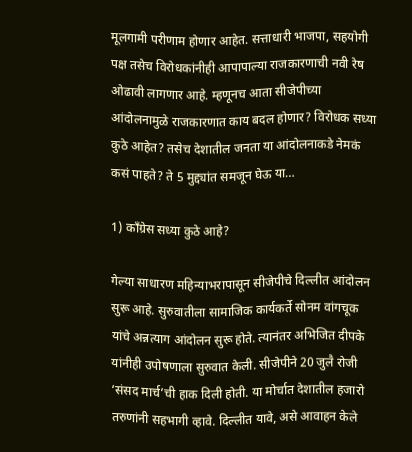मूलगामी परीणाम होणार आहेत. सत्ताधारी भाजपा, सहयोगी पक्ष तसेच विरोधकांनीही आपापाल्या राजकारणाची नवी रेष ओढावी लागणार आहे. म्हणूनच आता सीजेपीच्या आंदोलनामुळे राजकारणात काय बदल होणार? विरोधक सध्या कुठे आहेत? तसेच देशातील जनता या आंदोलनाकडे नेमकं कसं पाहते? ते 5 मुद्द्यांत समजून घेऊ या…

1) काँग्रेस सध्या कुठे आहे?

गेल्या साधारण महिन्याभरापासून सीजेपीचे दिल्लीत आंदोलन सुरू आहे. सुरुवातीला सामाजिक कार्यकर्ते सोनम वांगचूक यांचे अन्नत्याग आंदोलन सुरू होते. त्यानंतर अभिजित दीपके यांनीही उपोषणाला सुरुवात केली. सीजेपीने 20 जुलै रोजी ‘संसद मार्च’ची हाक दिली होती. या मोर्चात देशातील हजारो तरुणांनी सहभागी व्हावे. दिल्लीत यावे, असे आवाहन केले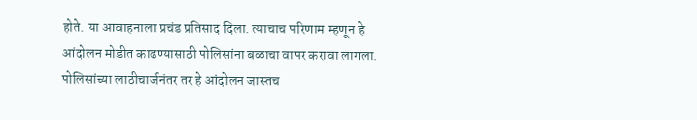होते. या आवाहनाला प्रचंड प्रतिसाद दिला. त्याचाच परिणाम म्हणून हे आंदोलन मोडीत काढण्यासाठी पोलिसांना बळाचा वापर करावा लागला. पोलिसांच्या लाठीचार्जनंतर तर हे आंदोलन जास्तच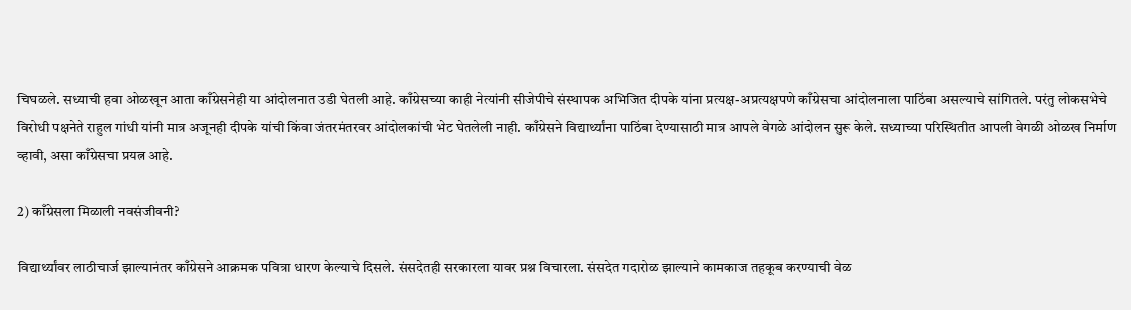चिघळले. सध्याची हवा ओळखून आता काँग्रेसनेही या आंदोलनात उडी घेतली आहे. काँग्रेसच्या काही नेत्यांनी सीजेपीचे संस्थापक अभिजित दीपके यांना प्रत्यक्ष-अप्रत्यक्षपणे काँग्रेसचा आंदोलनाला पाठिंबा असल्याचे सांगितले. परंतु लोकसभेचे विरोधी पक्षनेते राहुल गांधी यांनी मात्र अजूनही दीपके यांची किंवा जंतरमंतरवर आंदोलकांची भेट घेतलेली नाही. काँग्रेसने विद्यार्थ्यांना पाठिंबा देण्यासाठी मात्र आपले वेगळे आंदोलन सुरू केले. सध्याच्या परिस्थितीत आपली वेगळी ओळख निर्माण व्हावी, असा काँग्रेसचा प्रयत्न आहे.

2) काँग्रेसला मिळाली नवसंजीवनी?

विद्यार्थ्यांवर लाठीचार्ज झाल्यानंतर काँग्रेसने आक्रमक पवित्रा धारण केल्याचे दिसले. संसदेतही सरकारला यावर प्रश्न विचारला. संसदेत गदारोळ झाल्याने कामकाज तहकूब करण्याची वेळ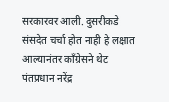सरकारवर आली. दुसरीकडे संसदेत चर्चा होत नाही हे लक्षात आल्यानंतर काँग्रेसने थेट पंतप्रधान नरेंद्र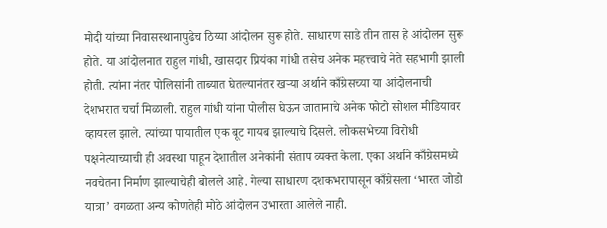मोदी यांच्या निवासस्थानापुढेच ठिय्या आंदोलन सुरू होते. साधारण साडे तीन तास हे आंदोलन सुरू होते. या आंदोलनात राहुल गांधी, खासदार प्रियंका गांधी तसेच अनेक महत्त्वाचे नेते सहभागी झाली होती. त्यांना नंतर पोलिसांनी ताब्यात घेतल्यानंतर खऱ्या अर्थाने काँग्रेसच्या या आंदोलनाची देशभरात चर्चा मिळाली. राहुल गांधी यांना पोलीस घेऊन जातानाचे अनेक फोटो सोशल मीडियावर व्हायरल झाले. त्यांच्या पायातील एक बूट गायब झाल्याचे दिसले. लोकसभेच्या विरोधी पक्षनेत्याच्याची ही अवस्था पाहून देशातील अनेकांनी संताप व्यक्त केला. एका अर्थाने काँग्रेसमध्ये नवचेतना निर्माण झाल्याचेही बोलले आहे. गेल्या साधारण दशकभरापासून काँग्रेसला ‘भारत जोडो यात्रा’ वगळता अन्य कोणतेही मोठे आंदोलन उभारता आलेले नाही.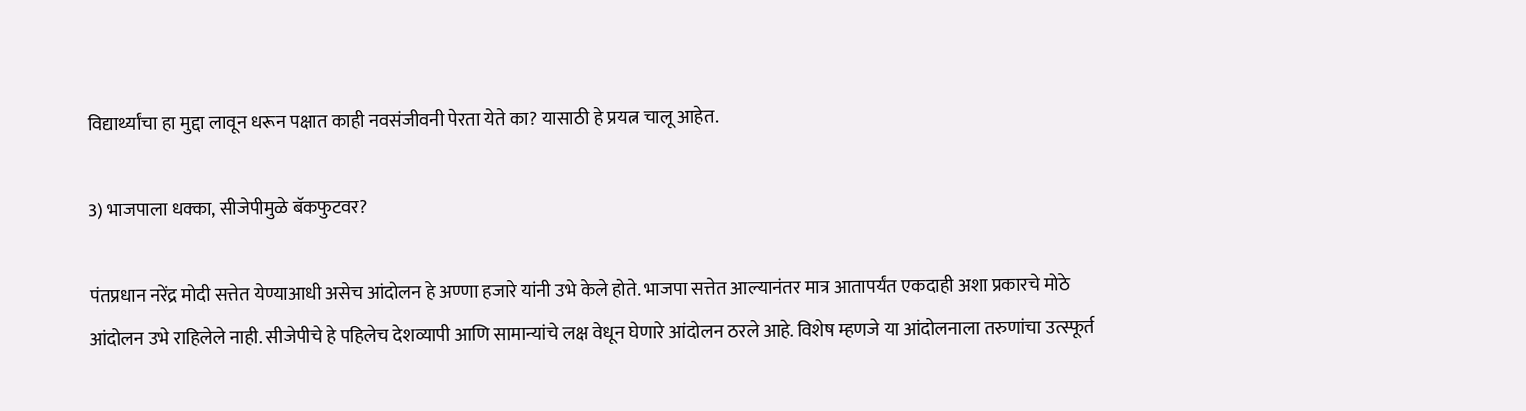विद्यार्थ्यांचा हा मुद्दा लावून धरून पक्षात काही नवसंजीवनी पेरता येते का? यासाठी हे प्रयत्न चालू आहेत.

3) भाजपाला धक्का, सीजेपीमुळे बॅकफुटवर?

पंतप्रधान नरेंद्र मोदी सत्तेत येण्याआधी असेच आंदोलन हे अण्णा हजारे यांनी उभे केले होते. भाजपा सत्तेत आल्यानंतर मात्र आतापर्यंत एकदाही अशा प्रकारचे मोठे आंदोलन उभे राहिलेले नाही. सीजेपीचे हे पहिलेच देशव्यापी आणि सामान्यांचे लक्ष वेधून घेणारे आंदोलन ठरले आहे. विशेष म्हणजे या आंदोलनाला तरुणांचा उत्स्फूर्त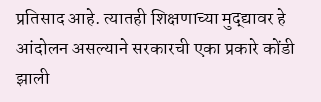प्रतिसाद आहे. त्यातही शिक्षणाच्या मुद्द्यावर हे आंदोलन असल्याने सरकारची एका प्रकारे कोंडी झाली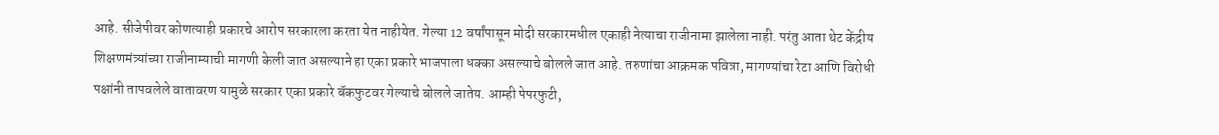आहे. सीजेपीवर कोणत्याही प्रकारचे आरोप सरकारला करता येत नाहीयेत. गेल्या 12 वर्षांपासून मोदी सरकारमधील एकाही नेत्याचा राजीनामा झालेला नाही. परंतु आता थेट केंद्रीय शिक्षणमंत्र्यांच्या राजीनाम्याची मागणी केली जात असल्याने हा एका प्रकारे भाजपाला धक्का असल्याचे बोलले जात आहे. तरुणांचा आक्रमक पवित्रा, मागण्यांचा रेटा आणि विरोधी पक्षांनी तापवलेले वातावरण यामुळे सरकार एका प्रकारे बॅकफुटवर गेल्याचे बोलले जातेय. आम्ही पेपरफुटी,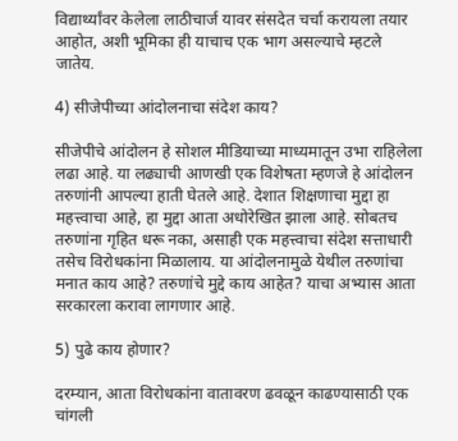विद्यार्थ्यांवर केलेला लाठीचार्ज यावर संसदेत चर्चा करायला तयार आहोत, अशी भूमिका ही याचाच एक भाग असल्याचे म्हटले जातेय.

4) सीजेपीच्या आंदोलनाचा संदेश काय?

सीजेपीचे आंदोलन हे सोशल मीडियाच्या माध्यमातून उभा राहिलेला लढा आहे. या लढ्याची आणखी एक विशेषता म्हणजे हे आंदोलन तरुणांनी आपल्या हाती घेतले आहे. देशात शिक्षणाचा मुद्दा हा महत्त्वाचा आहे, हा मुद्दा आता अधोरेखित झाला आहे. सोबतच तरुणांना गृहित धरू नका, असाही एक महत्त्वाचा संदेश सत्ताधारी तसेच विरोधकांना मिळालाय. या आंदोलनामुळे येथील तरुणांचा मनात काय आहे? तरुणांचे मुद्दे काय आहेत? याचा अभ्यास आता सरकारला करावा लागणार आहे.

5) पुढे काय होणार?

दरम्यान, आता विरोधकांना वातावरण ढवळून काढण्यासाठी एक चांगली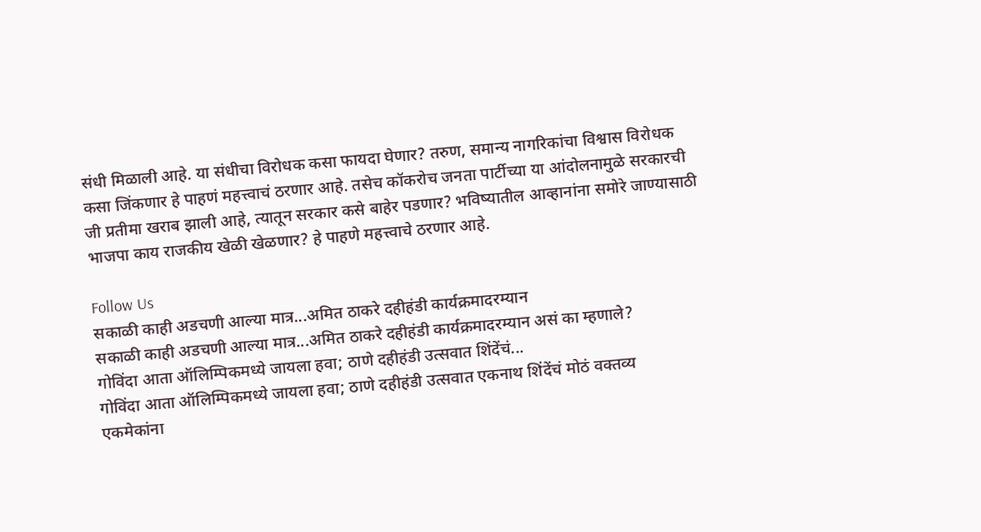संधी मिळाली आहे. या संधीचा विरोधक कसा फायदा घेणार? तरुण, समान्य नागरिकांचा विश्वास विरोधक कसा जिंकणार हे पाहणं महत्त्वाचं ठरणार आहे. तसेच कॉकरोच जनता पार्टीच्या या आंदोलनामुळे सरकारची जी प्रतीमा खराब झाली आहे, त्यातून सरकार कसे बाहेर पडणार? भविष्यातील आव्हानांना समोरे जाण्यासाठी भाजपा काय राजकीय खेळी खेळणार? हे पाहणे महत्त्वाचे ठरणार आहे.

Follow Us
सकाळी काही अडचणी आल्या मात्र...अमित ठाकरे दहीहंडी कार्यक्रमादरम्यान
सकाळी काही अडचणी आल्या मात्र...अमित ठाकरे दहीहंडी कार्यक्रमादरम्यान असं का म्हणाले?
गोविंदा आता ऑलिम्पिकमध्ये जायला हवा; ठाणे दहीहंडी उत्सवात शिंदेंचं...
गोविंदा आता ऑलिम्पिकमध्ये जायला हवा; ठाणे दहीहंडी उत्सवात एकनाथ शिंदेंचं मोठं वक्तव्य
एकमेकांना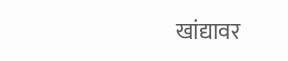खांद्यावर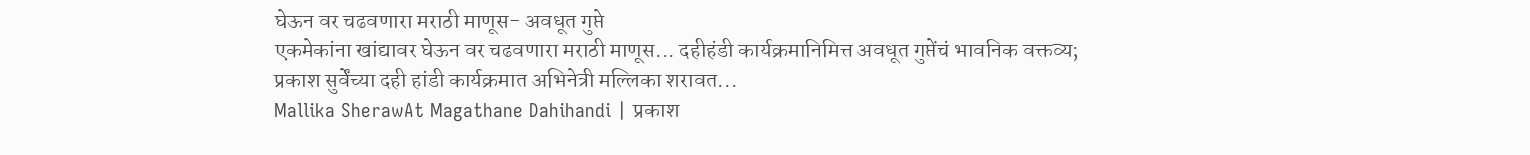घेऊन वर चढवणारा मराठी माणूस- अवधूत गुप्ते
एकमेकांना खांद्यावर घेऊन वर चढवणारा मराठी माणूस... दहीहंडी कार्यक्रमानिमित्त अवधूत गुप्तेंचं भावनिक वक्तव्य;
प्रकाश सुर्वेंच्या दही हांडी कार्यक्रमात अभिनेत्री मल्लिका शरावत...
Mallika SherawAt Magathane Dahihandi | प्रकाश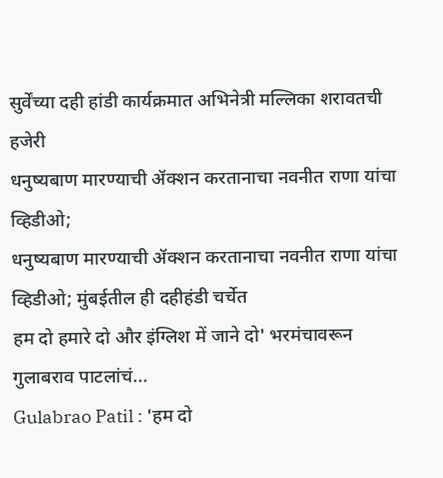सुर्वेंच्या दही हांडी कार्यक्रमात अभिनेत्री मल्लिका शरावतची हजेरी
धनुष्यबाण मारण्याची ॲक्शन करतानाचा नवनीत राणा यांचा व्हिडीओ;
धनुष्यबाण मारण्याची ॲक्शन करतानाचा नवनीत राणा यांचा व्हिडीओ; मुंबईतील ही दहीहंडी चर्चेत
हम दो हमारे दो और इंग्लिश में जाने दो' भरमंचावरून गुलाबराव पाटलांचं...
Gulabrao Patil : 'हम दो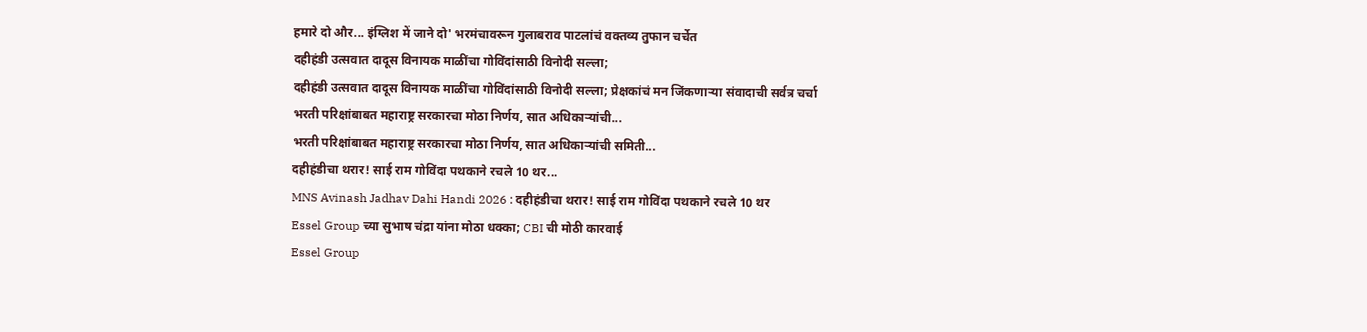हमारे दो और... इंग्लिश में जाने दो' भरमंचावरून गुलाबराव पाटलांचं वक्तव्य तुफान चर्चेत
दहीहंडी उत्सवात दादूस विनायक माळींचा गोविंदांसाठी विनोदी सल्ला;
दहीहंडी उत्सवात दादूस विनायक माळींचा गोविंदांसाठी विनोदी सल्ला; प्रेक्षकांचं मन जिंकणाऱ्या संवादाची सर्वत्र चर्चा
भरती परिक्षांबाबत महाराष्ट्र सरकारचा मोठा निर्णय, सात अधिकाऱ्यांची...
भरती परिक्षांबाबत महाराष्ट्र सरकारचा मोठा निर्णय, सात अधिकाऱ्यांची समिती...
दहीहंडीचा थरार! साई राम गोविंदा पथकाने रचले 10 थर...
MNS Avinash Jadhav Dahi Handi 2026 : दहीहंडीचा थरार! साई राम गोविंदा पथकाने रचले 10 थर
Essel Group च्या सुभाष चंद्रा यांना मोठा धक्का; CBI ची मोठी कारवाई
Essel Group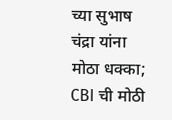च्या सुभाष चंद्रा यांना मोठा धक्का; CBI ची मोठी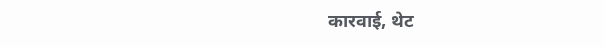कारवाई, थेट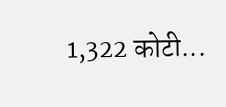1,322 कोटी...